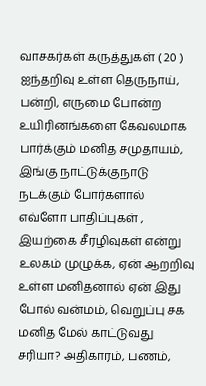வாசகர்கள் கருத்துகள் ( 20 )
ஐந்தறிவு உள்ள தெருநாய், பன்றி, எருமை போன்ற உயிரினங்களை கேவலமாக பார்க்கும் மனித சமுதாயம், இங்கு நாட்டுக்குநாடு நடக்கும் போர்களால் எவ்ளோ பாதிப்புகள் , இயற்கை சீரழிவுகள் என்று உலகம் முழுக்க, ஏன் ஆறறிவு உள்ள மனிதனால் ஏன் இது போல் வன்மம், வெறுப்பு சக மனித மேல் காட்டுவது சரியா? அதிகாரம், பணம்,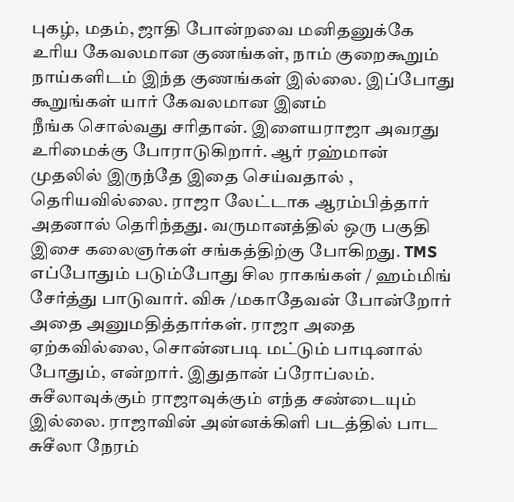புகழ், மதம், ஜாதி போன்றவை மனிதனுக்கே உரிய கேவலமான குணங்கள், நாம் குறைகூறும் நாய்களிடம் இந்த குணங்கள் இல்லை. இப்போது கூறுங்கள் யார் கேவலமான இனம்
நீங்க சொல்வது சரிதான். இளையராஜா அவரது உரிமைக்கு போராடுகிறார். ஆர் ரஹ்மான் முதலில் இருந்தே இதை செய்வதால் , தெரியவில்லை. ராஜா லேட்டாக ஆரம்பித்தார் அதனால் தெரிந்தது. வருமானத்தில் ஒரு பகுதி இசை கலைஞர்கள் சங்கத்திற்கு போகிறது. TMS எப்போதும் படும்போது சில ராகங்கள் / ஹம்மிங் சேர்த்து பாடுவார். விசு /மகாதேவன் போன்றோர் அதை அனுமதித்தார்கள். ராஜா அதை ஏற்கவில்லை, சொன்னபடி மட்டும் பாடினால் போதும், என்றார். இதுதான் ப்ரோப்லம். சுசீலாவுக்கும் ராஜாவுக்கும் எந்த சண்டையும் இல்லை. ராஜாவின் அன்னக்கிளி படத்தில் பாட சுசீலா நேரம்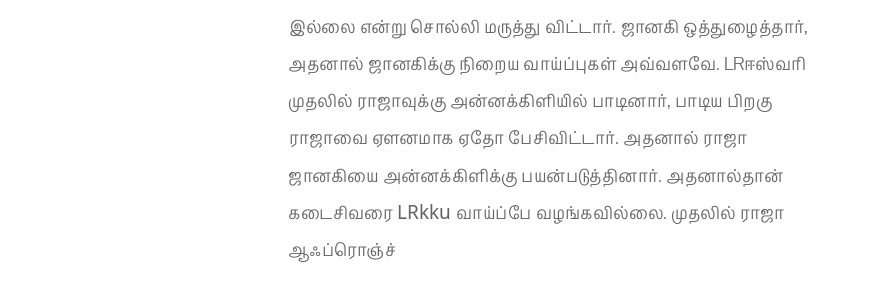இல்லை என்று சொல்லி மருத்து விட்டார். ஜானகி ஒத்துழைத்தார், அதனால் ஜானகிக்கு நிறைய வாய்ப்புகள் அவ்வளவே. LRஈஸ்வரி முதலில் ராஜாவுக்கு அன்னக்கிளியில் பாடினார், பாடிய பிறகு ராஜாவை ஏளனமாக ஏதோ பேசிவிட்டார். அதனால் ராஜா ஜானகியை அன்னக்கிளிக்கு பயன்படுத்தினார். அதனால்தான் கடைசிவரை LRkku வாய்ப்பே வழங்கவில்லை. முதலில் ராஜா ஆஃப்ரொஞ்ச்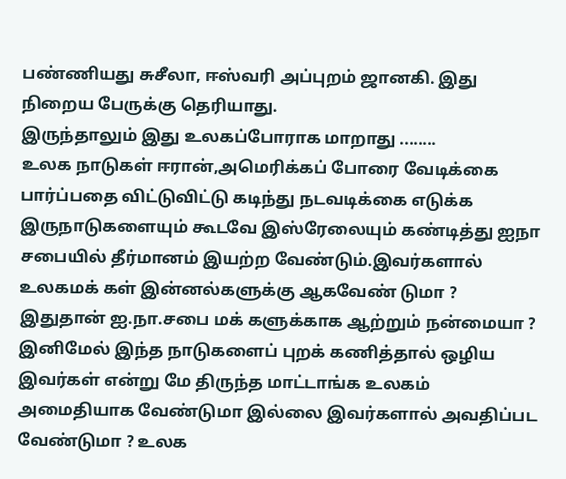பண்ணியது சுசீலா, ஈஸ்வரி அப்புறம் ஜானகி. இது நிறைய பேருக்கு தெரியாது.
இருந்தாலும் இது உலகப்போராக மாறாது ........
உலக நாடுகள் ஈரான்,அமெரிக்கப் போரை வேடிக்கை பார்ப்பதை விட்டுவிட்டு கடிந்து நடவடிக்கை எடுக்க இருநாடுகளையும் கூடவே இஸ்ரேலையும் கண்டித்து ஐநா சபையில் தீர்மானம் இயற்ற வேண்டும்.இவர்களால் உலகமக் கள் இன்னல்களுக்கு ஆகவேண் டுமா ? இதுதான் ஐ.நா.சபை மக் களுக்காக ஆற்றும் நன்மையா ? இனிமேல் இந்த நாடுகளைப் புறக் கணித்தால் ஒழிய இவர்கள் என்று மே திருந்த மாட்டாங்க உலகம் அமைதியாக வேண்டுமா இல்லை இவர்களால் அவதிப்பட வேண்டுமா ? உலக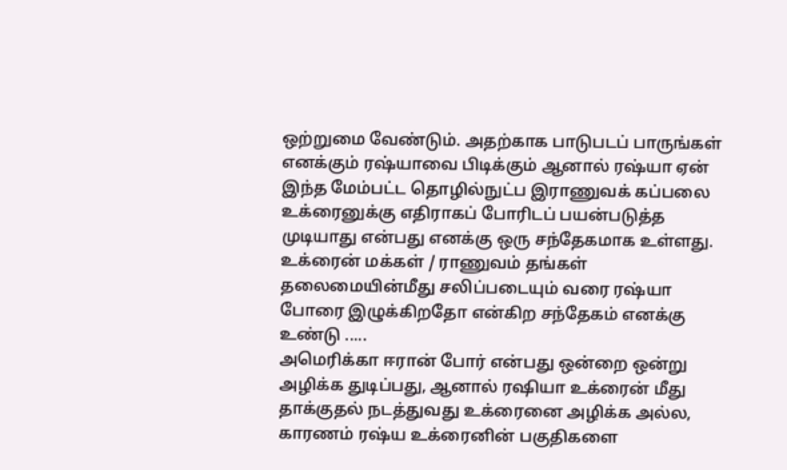ஒற்றுமை வேண்டும். அதற்காக பாடுபடப் பாருங்கள்
எனக்கும் ரஷ்யாவை பிடிக்கும் ஆனால் ரஷ்யா ஏன் இந்த மேம்பட்ட தொழில்நுட்ப இராணுவக் கப்பலை உக்ரைனுக்கு எதிராகப் போரிடப் பயன்படுத்த முடியாது என்பது எனக்கு ஒரு சந்தேகமாக உள்ளது.
உக்ரைன் மக்கள் / ராணுவம் தங்கள் தலைமையின்மீது சலிப்படையும் வரை ரஷ்யா போரை இழுக்கிறதோ என்கிற சந்தேகம் எனக்கு உண்டு .....
அமெரிக்கா ஈரான் போர் என்பது ஒன்றை ஒன்று அழிக்க துடிப்பது, ஆனால் ரஷியா உக்ரைன் மீது தாக்குதல் நடத்துவது உக்ரைனை அழிக்க அல்ல, காரணம் ரஷ்ய உக்ரைனின் பகுதிகளை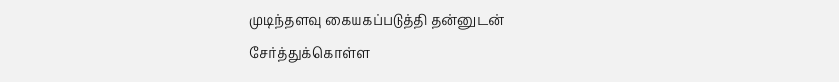முடிந்தளவு கையகப்படுத்தி தன்னுடன் சேர்த்துக்கொள்ள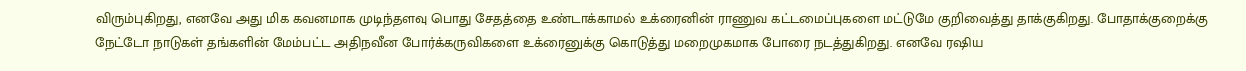விரும்புகிறது, எனவே அது மிக கவனமாக முடிந்தளவு பொது சேதத்தை உண்டாக்காமல் உக்ரைனின் ராணுவ கட்டமைப்புகளை மட்டுமே குறிவைத்து தாக்குகிறது. போதாக்குறைக்கு நேட்டோ நாடுகள் தங்களின் மேம்பட்ட அதிநவீன போர்க்கருவிகளை உக்ரைனுக்கு கொடுத்து மறைமுகமாக போரை நடத்துகிறது. எனவே ரஷிய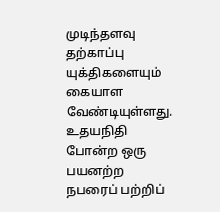முடிந்தளவு தற்காப்பு யுக்திகளையும் கையாள வேண்டியுள்ளது.
உதயநிதி போன்ற ஒரு பயனற்ற நபரைப் பற்றிப்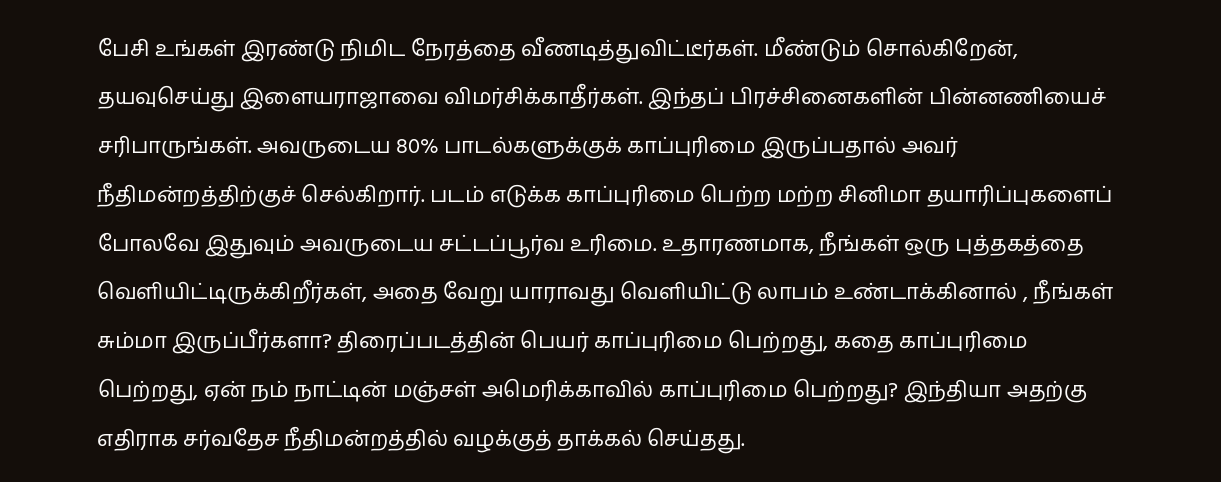பேசி உங்கள் இரண்டு நிமிட நேரத்தை வீணடித்துவிட்டீர்கள். மீண்டும் சொல்கிறேன், தயவுசெய்து இளையராஜாவை விமர்சிக்காதீர்கள். இந்தப் பிரச்சினைகளின் பின்னணியைச் சரிபாருங்கள். அவருடைய 80% பாடல்களுக்குக் காப்புரிமை இருப்பதால் அவர் நீதிமன்றத்திற்குச் செல்கிறார். படம் எடுக்க காப்புரிமை பெற்ற மற்ற சினிமா தயாரிப்புகளைப் போலவே இதுவும் அவருடைய சட்டப்பூர்வ உரிமை. உதாரணமாக, நீங்கள் ஒரு புத்தகத்தை வெளியிட்டிருக்கிறீர்கள், அதை வேறு யாராவது வெளியிட்டு லாபம் உண்டாக்கினால் , நீங்கள் சும்மா இருப்பீர்களா? திரைப்படத்தின் பெயர் காப்புரிமை பெற்றது, கதை காப்புரிமை பெற்றது, ஏன் நம் நாட்டின் மஞ்சள் அமெரிக்காவில் காப்புரிமை பெற்றது? இந்தியா அதற்கு எதிராக சர்வதேச நீதிமன்றத்தில் வழக்குத் தாக்கல் செய்தது.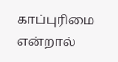காப்புரிமை என்றால்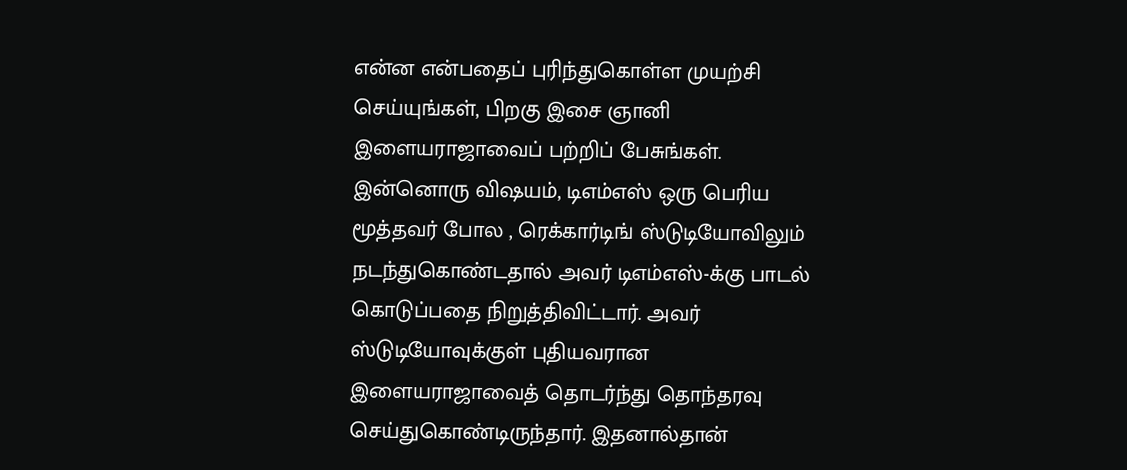என்ன என்பதைப் புரிந்துகொள்ள முயற்சி செய்யுங்கள், பிறகு இசை ஞானி இளையராஜாவைப் பற்றிப் பேசுங்கள். இன்னொரு விஷயம், டிஎம்எஸ் ஒரு பெரிய மூத்தவர் போல , ரெக்கார்டிங் ஸ்டுடியோவிலும் நடந்துகொண்டதால் அவர் டிஎம்எஸ்-க்கு பாடல் கொடுப்பதை நிறுத்திவிட்டார். அவர் ஸ்டுடியோவுக்குள் புதியவரான இளையராஜாவைத் தொடர்ந்து தொந்தரவு செய்துகொண்டிருந்தார். இதனால்தான்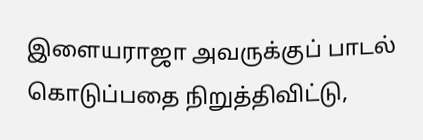இளையராஜா அவருக்குப் பாடல் கொடுப்பதை நிறுத்திவிட்டு,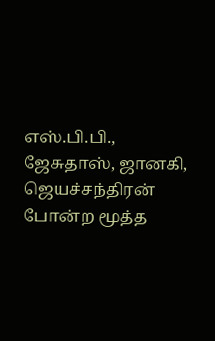எஸ்.பி.பி., ஜேசுதாஸ், ஜானகி, ஜெயச்சந்திரன் போன்ற மூத்த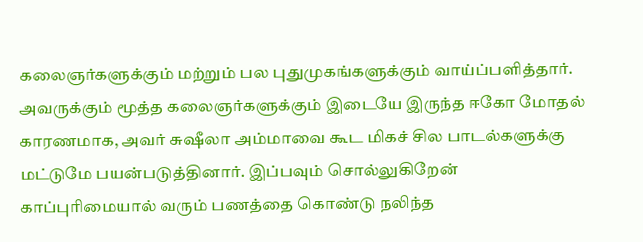கலைஞர்களுக்கும் மற்றும் பல புதுமுகங்களுக்கும் வாய்ப்பளித்தார். அவருக்கும் மூத்த கலைஞர்களுக்கும் இடையே இருந்த ஈகோ மோதல் காரணமாக, அவர் சுஷீலா அம்மாவை கூட மிகச் சில பாடல்களுக்கு மட்டுமே பயன்படுத்தினார். இப்பவும் சொல்லுகிறேன் காப்புரிமையால் வரும் பணத்தை கொண்டு நலிந்த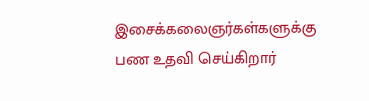இசைக்கலைஞர்கள்களுக்கு பண உதவி செய்கிறார்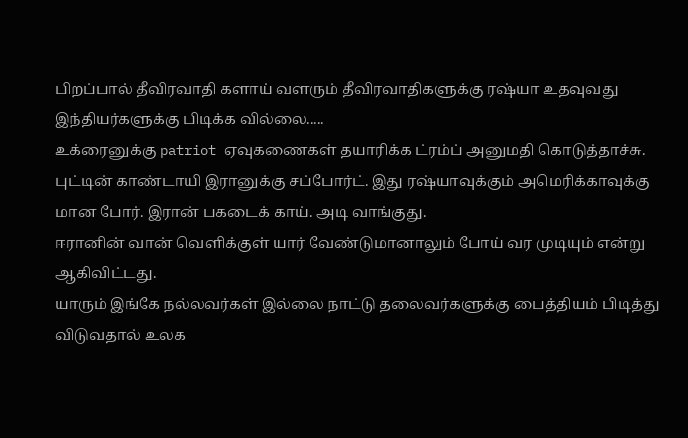பிறப்பால் தீவிரவாதி களாய் வளரும் தீவிரவாதிகளுக்கு ரஷ்யா உதவுவது இந்தியர்களுக்கு பிடிக்க வில்லை.....
உக்ரைனுக்கு patriot ஏவுகணைகள் தயாரிக்க ட்ரம்ப் அனுமதி கொடுத்தாச்சு. புட்டின் காண்டாயி இரானுக்கு சப்போர்ட். இது ரஷ்யாவுக்கும் அமெரிக்காவுக்கு மான போர். இரான் பகடைக் காய். அடி வாங்குது.
ஈரானின் வான் வெளிக்குள் யார் வேண்டுமானாலும் போய் வர முடியும் என்று ஆகிவிட்டது.
யாரும் இங்கே நல்லவர்கள் இல்லை நாட்டு தலைவர்களுக்கு பைத்தியம் பிடித்து விடுவதால் உலக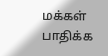மக்கள் பாதிக்க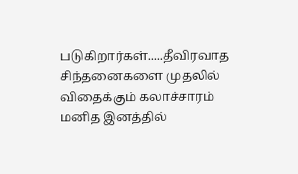படுகிறார்கள்.....தீவிரவாத சிந்தனைகளை முதலில் விதைக்கும் கலாச்சாரம் மனித இனத்தில்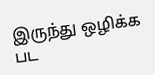இருந்து ஒழிக்க பட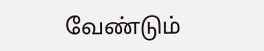வேண்டும்